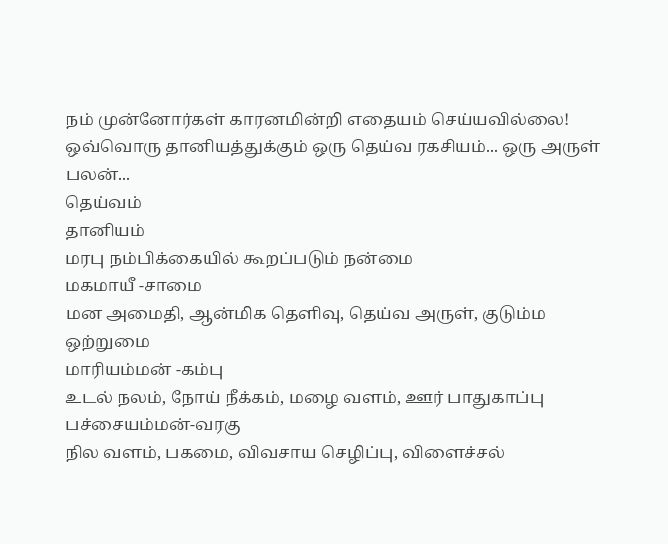நம் முன்னோர்கள் காரனமின்றி எதையம் செய்யவில்லை!
ஒவ்வொரு தானியத்துக்கும் ஒரு தெய்வ ரகசியம்... ஒரு அருள் பலன்...
தெய்வம்
தானியம்
மரபு நம்பிக்கையில் கூறப்படும் நன்மை
மகமாயீ -சாமை
மன அமைதி, ஆன்மிக தெளிவு, தெய்வ அருள், குடும்ம ஒற்றுமை
மாரியம்மன் -கம்பு
உடல் நலம், நோய் நீக்கம், மழை வளம், ஊர் பாதுகாப்பு
பச்சையம்மன்-வரகு
நில வளம், பகமை, விவசாய செழிப்பு, விளைச்சல்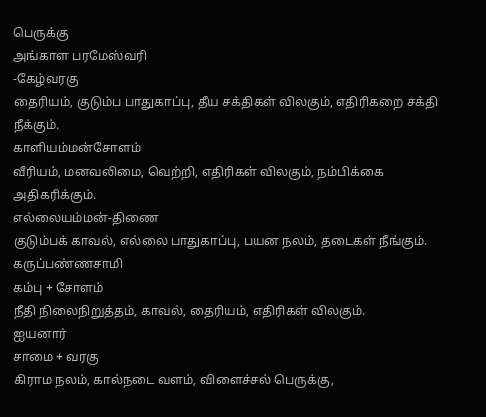பெருக்கு
அங்காள பரமேஸ்வரி
-கேழ்வரகு
தைரியம், குடும்ப பாதுகாப்பு, தீய சக்திகள் விலகும், எதிரிகறை சக்தி நீக்கும்.
காளியம்மன்சோளம்
வீரியம், மனவலிமை, வெற்றி, எதிரிகள் விலகும், நம்பிக்கை அதிகரிக்கும்.
எல்லையம்மன்-திணை
குடும்பக் காவல், எல்லை பாதுகாப்பு, பயன நலம், தடைகள் நீங்கும்.
கருப்பண்ணசாமி
கம்பு + சோளம்
நீதி நிலைநிறுத்தம், காவல், தைரியம், எதிரிகள் விலகும்.
ஐயனார்
சாமை + வரகு
கிராம நலம், கால்நடை வளம், விளைச்சல் பெருக்கு,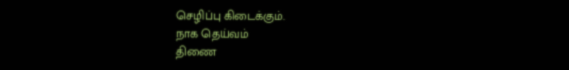செழிப்பு கிடைக்கும்.
நாக தெய்வம்
திணை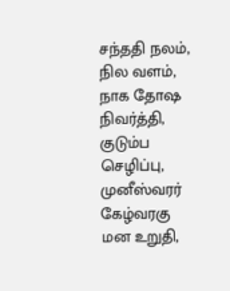சந்ததி நலம், நில வளம், நாக தோஷ நிவர்த்தி, குடும்ப செழிப்பு,
முனீஸ்வரர்
கேழ்வரகு
மன உறுதி,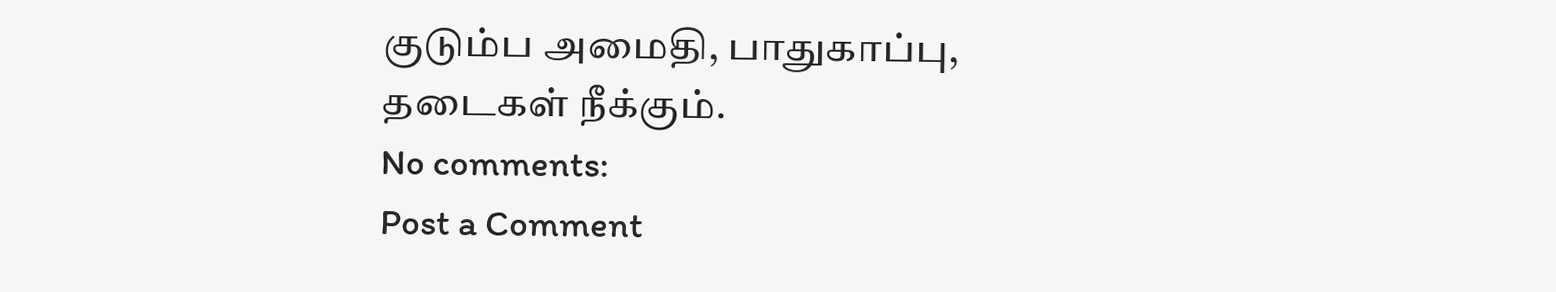குடும்ப அமைதி, பாதுகாப்பு, தடைகள் நீக்கும்.
No comments:
Post a Comment